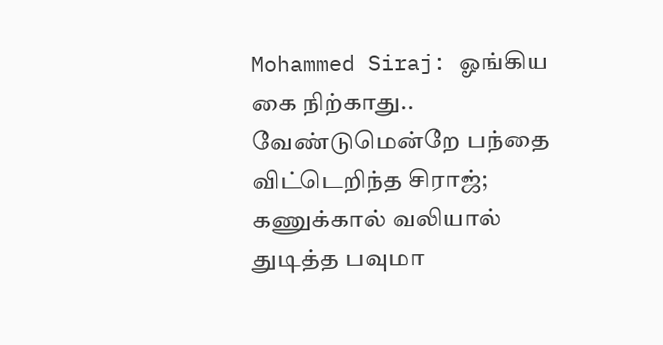Mohammed Siraj: ஓங்கிய கை நிற்காது.. வேண்டுமென்றே பந்தை விட்டெறிந்த சிராஜ்; கணுக்கால் வலியால் துடித்த பவுமா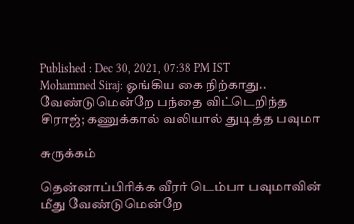Published : Dec 30, 2021, 07:38 PM IST
Mohammed Siraj: ஓங்கிய கை நிற்காது..  வேண்டுமென்றே பந்தை விட்டெறிந்த சிராஜ்; கணுக்கால் வலியால் துடித்த பவுமா

சுருக்கம்

தென்னாப்பிரிக்க வீரர் டெம்பா பவுமாவின் மீது வேண்டுமென்றே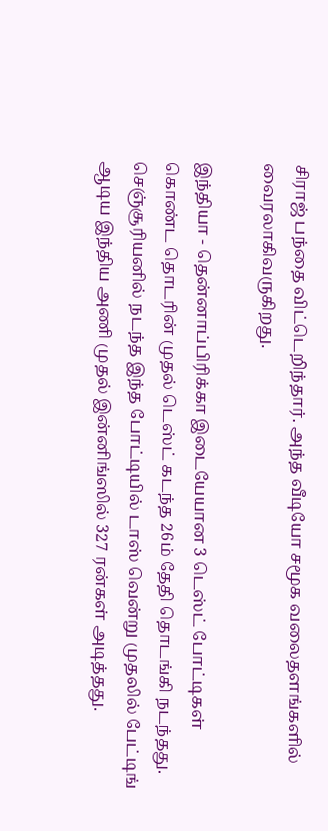சிராஜ் பந்தை விட்டெறிந்தார். அந்த வீடியோ சமூக வலைதளங்களில் வைரலாகிவருகிறது.

இந்தியா - தென்னாப்பிரிக்கா இடையேயான 3 டெஸ்ட் போட்டிகள் கொண்ட தொடரின் முதல் டெஸ்ட் கடந்த 26ம் தேதி தொடங்கி நடந்தது. செஞ்சூரியனில் நடந்த இந்த போட்டியில் டாஸ் வென்று முதலில் பேட்டிங் ஆடிய இந்திய அணி முதல் இன்னிங்ஸில் 327 ரன்கள் அடித்தது.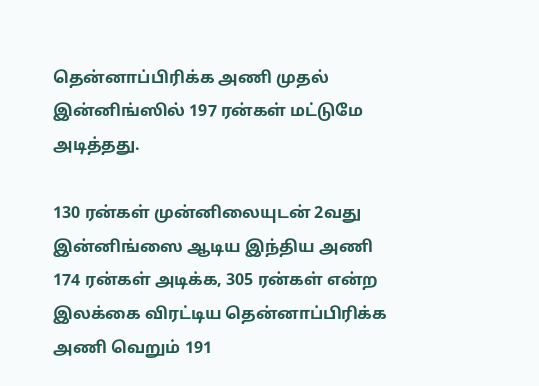தென்னாப்பிரிக்க அணி முதல் இன்னிங்ஸில் 197 ரன்கள் மட்டுமே அடித்தது.

130 ரன்கள் முன்னிலையுடன் 2வது இன்னிங்ஸை ஆடிய இந்திய அணி 174 ரன்கள் அடிக்க, 305 ரன்கள் என்ற இலக்கை விரட்டிய தென்னாப்பிரிக்க அணி வெறும் 191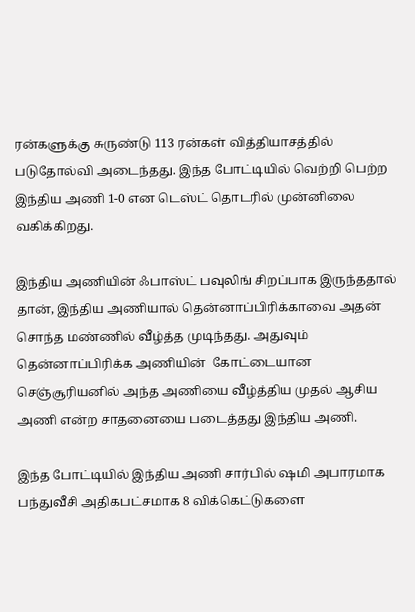ரன்களுக்கு சுருண்டு 113 ரன்கள் வித்தியாசத்தில் படுதோல்வி அடைந்தது. இந்த போட்டியில் வெற்றி பெற்ற இந்திய அணி 1-0 என டெஸ்ட் தொடரில் முன்னிலை வகிக்கிறது.

இந்திய அணியின் ஃபாஸ்ட் பவுலிங் சிறப்பாக இருந்ததால் தான், இந்திய அணியால் தென்னாப்பிரிக்காவை அதன் சொந்த மண்ணில் வீழ்த்த முடிந்தது. அதுவும் தென்னாப்பிரிக்க அணியின்  கோட்டையான செஞ்சூரியனில் அந்த அணியை வீழ்த்திய முதல் ஆசிய அணி என்ற சாதனையை படைத்தது இந்திய அணி.

இந்த போட்டியில் இந்திய அணி சார்பில் ஷமி அபாரமாக பந்துவீசி அதிகபட்சமாக 8 விக்கெட்டுகளை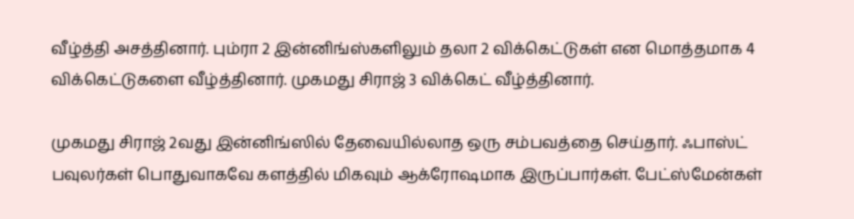வீழ்த்தி அசத்தினார். பும்ரா 2 இன்னிங்ஸ்களிலும் தலா 2 விக்கெட்டுகள் என மொத்தமாக 4 விக்கெட்டுகளை வீழ்த்தினார். முகமது சிராஜ் 3 விக்கெட் வீழ்த்தினார்.

முகமது சிராஜ் 2வது இன்னிங்ஸில் தேவையில்லாத ஒரு சம்பவத்தை செய்தார். ஃபாஸ்ட் பவுலர்கள் பொதுவாகவே களத்தில் மிகவும் ஆக்ரோஷமாக இருப்பார்கள். பேட்ஸ்மேன்கள்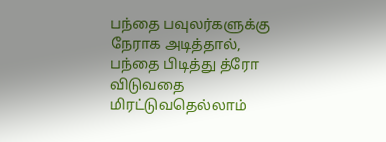பந்தை பவுலர்களுக்கு நேராக அடித்தால், பந்தை பிடித்து த்ரோ விடுவதை மிரட்டுவதெல்லாம்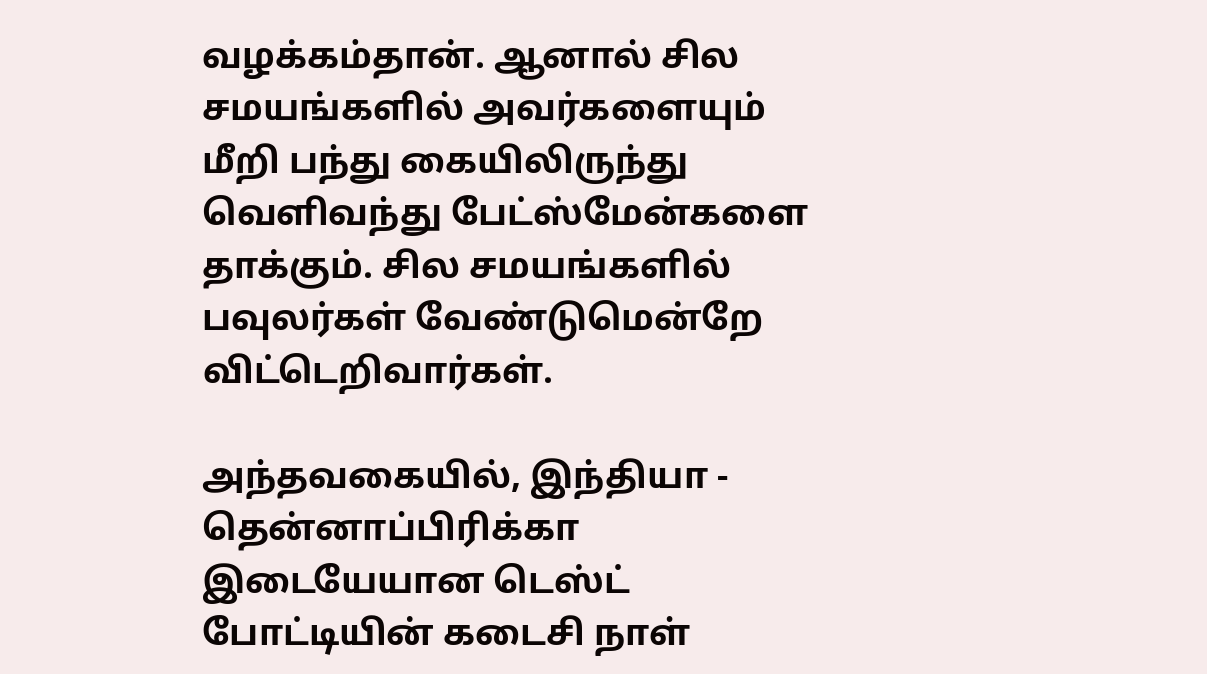வழக்கம்தான். ஆனால் சில சமயங்களில் அவர்களையும் மீறி பந்து கையிலிருந்து வெளிவந்து பேட்ஸ்மேன்களை தாக்கும். சில சமயங்களில் பவுலர்கள் வேண்டுமென்றே விட்டெறிவார்கள்.

அந்தவகையில், இந்தியா - தென்னாப்பிரிக்கா இடையேயான டெஸ்ட் போட்டியின் கடைசி நாள்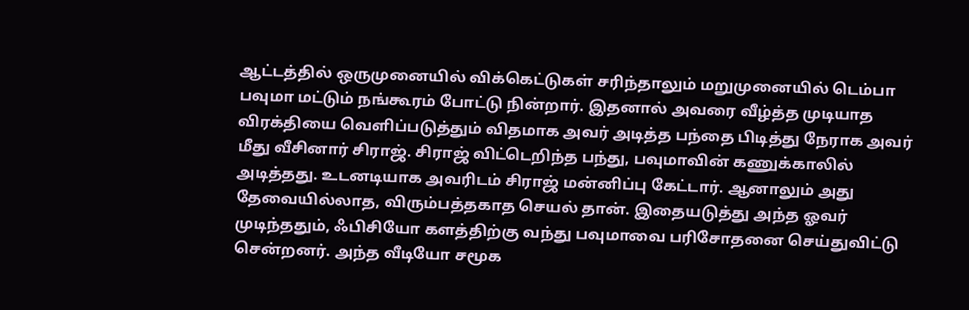ஆட்டத்தில் ஒருமுனையில் விக்கெட்டுகள் சரிந்தாலும் மறுமுனையில் டெம்பா பவுமா மட்டும் நங்கூரம் போட்டு நின்றார். இதனால் அவரை வீழ்த்த முடியாத விரக்தியை வெளிப்படுத்தும் விதமாக அவர் அடித்த பந்தை பிடித்து நேராக அவர் மீது வீசினார் சிராஜ். சிராஜ் விட்டெறிந்த பந்து, பவுமாவின் கணுக்காலில் அடித்தது. உடனடியாக அவரிடம் சிராஜ் மன்னிப்பு கேட்டார். ஆனாலும் அது தேவையில்லாத, விரும்பத்தகாத செயல் தான். இதையடுத்து அந்த ஓவர் முடிந்ததும், ஃபிசியோ களத்திற்கு வந்து பவுமாவை பரிசோதனை செய்துவிட்டு சென்றனர். அந்த வீடியோ சமூக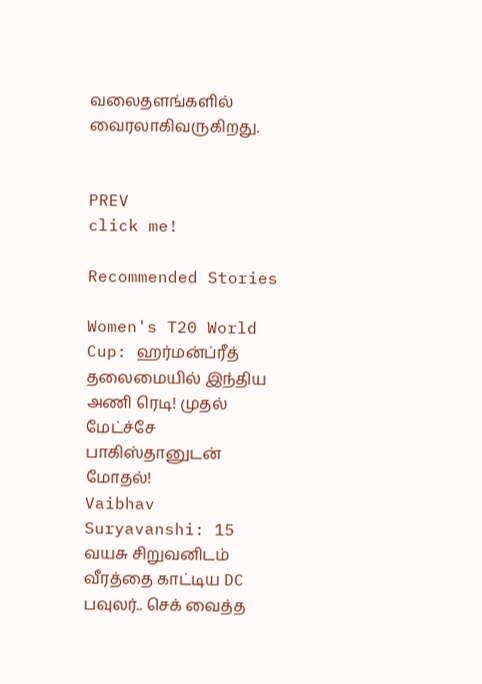வலைதளங்களில் வைரலாகிவருகிறது.


PREV
click me!

Recommended Stories

Women's T20 World Cup: ஹர்மன்ப்ரீத் தலைமையில் இந்திய அணி ரெடி! முதல் மேட்ச்சே பாகிஸ்தானுடன் மோதல்!
Vaibhav Suryavanshi: 15 வயசு சிறுவனிடம் வீரத்தை காட்டிய DC பவுலர்.. செக் வைத்த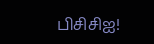பிசிசிஐ!